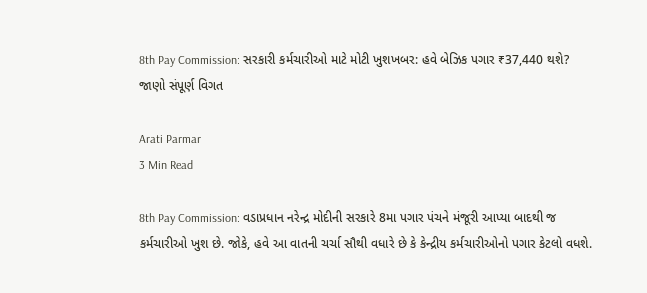8th Pay Commission: સરકારી કર્મચારીઓ માટે મોટી ખુશખબર: હવે બેઝિક પગાર ₹37,440 થશે? જાણો સંપૂર્ણ વિગત

Arati Parmar
3 Min Read

8th Pay Commission: વડાપ્રધાન નરેન્દ્ર મોદીની સરકારે 8મા પગાર પંચને મંજૂરી આપ્યા બાદથી જ કર્મચારીઓ ખુશ છે. જોકે, હવે આ વાતની ચર્ચા સૌથી વધારે છે કે કેન્દ્રીય કર્મચારીઓનો પગાર કેટલો વધશે.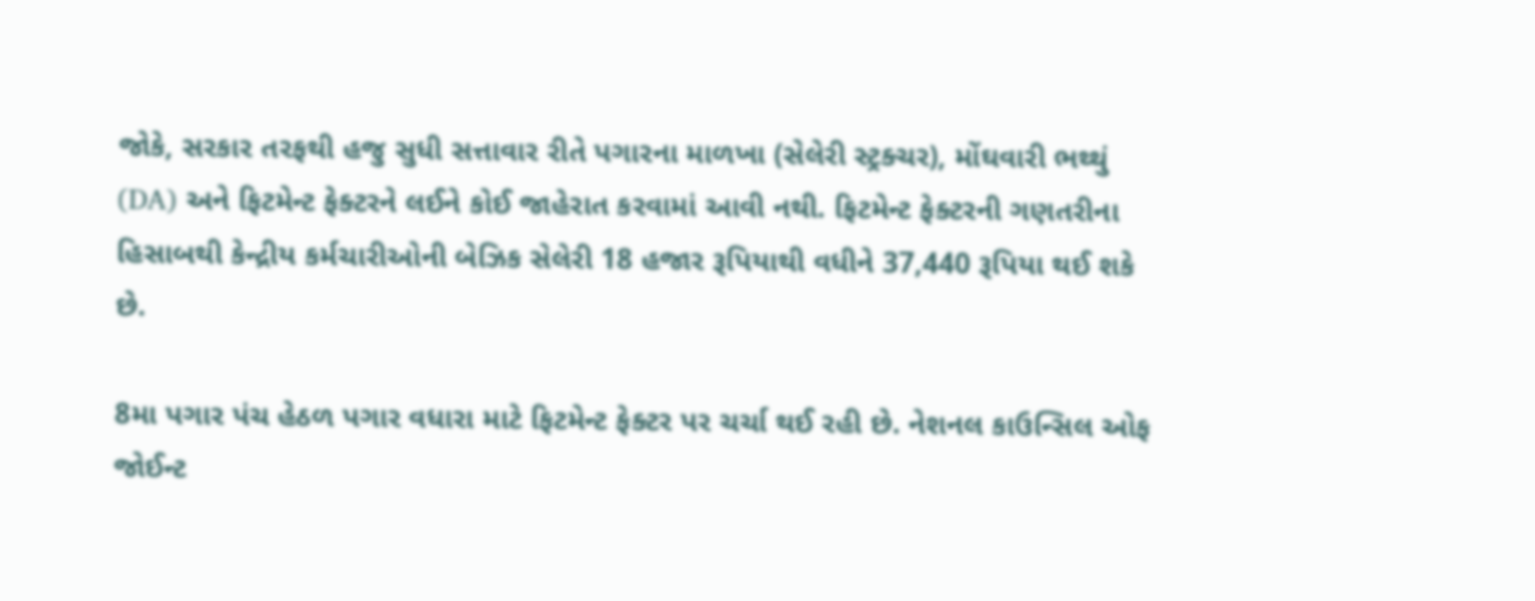જોકે, સરકાર તરફથી હજુ સુધી સત્તાવાર રીતે પગારના માળખા (સેલેરી સ્ટ્રક્ચર), મોંઘવારી ભથ્થું (DA) અને ફિટમેન્ટ ફેક્ટરને લઈને કોઈ જાહેરાત કરવામાં આવી નથી. ફિટમેન્ટ ફેક્ટરની ગણતરીના હિસાબથી કેન્દ્રીય કર્મચારીઓની બેઝિક સેલેરી 18 હજાર રૂપિયાથી વધીને 37,440 રૂપિયા થઈ શકે છે.

8મા પગાર પંચ હેઠળ પગાર વધારા માટે ફિટમેન્ટ ફેક્ટર પર ચર્ચા થઈ રહી છે. નેશનલ કાઉન્સિલ ઓફ જોઈન્ટ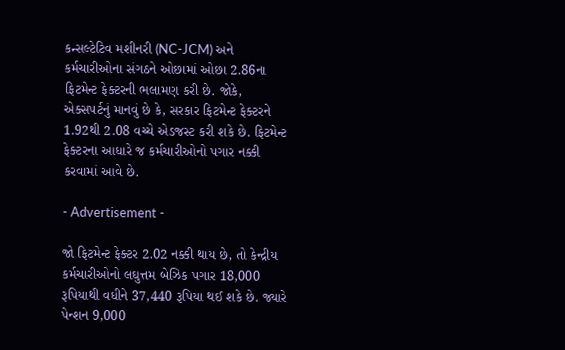કન્સલ્ટેટિવ મશીનરી (NC-JCM) અને કર્મચારીઓના સંગઠને ઓછામાં ઓછા 2.86ના ફિટમેન્ટ ફેક્ટરની ભલામણ કરી છે. જોકે, એક્સપર્ટનું માનવું છે કે, સરકાર ફિટમેન્ટ ફેક્ટરને 1.92થી 2.08 વચ્ચે એડજસ્ટ કરી શકે છે. ફિટમેન્ટ ફેક્ટરના આધારે જ કર્મચારીઓનો પગાર નક્કી કરવામાં આવે છે.

- Advertisement -

જો ફિટમેન્ટ ફેક્ટર 2.02 નક્કી થાય છે, તો કેન્દ્રીય કર્મચારીઓનો લઘુત્તમ બેઝિક પગાર 18,000 રૂપિયાથી વધીને 37,440 રૂપિયા થઈ શકે છે. જ્યારે પેન્શન 9,000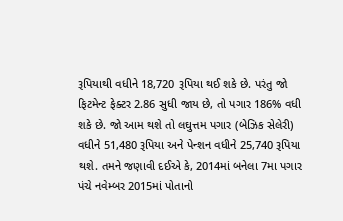રૂપિયાથી વધીને 18,720 રૂપિયા થઈ શકે છે. પરંતુ જો ફિટમેન્ટ ફેક્ટર 2.86 સુધી જાય છે, તો પગાર 186% વધી શકે છે. જો આમ થશે તો લઘુત્તમ પગાર (બેઝિક સેલેરી) વધીને 51,480 રૂપિયા અને પેન્શન વધીને 25,740 રૂપિયા થશે. તમને જણાવી દઈએ કે, 2014માં બનેલા 7મા પગાર પંચે નવેમ્બર 2015માં પોતાનો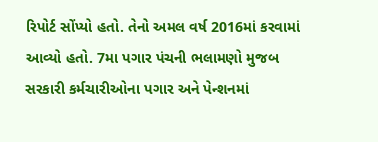રિપોર્ટ સોંપ્યો હતો. તેનો અમલ વર્ષ 2016માં કરવામાં આવ્યો હતો. 7મા પગાર પંચની ભલામણો મુજબ સરકારી કર્મચારીઓના પગાર અને પેન્શનમાં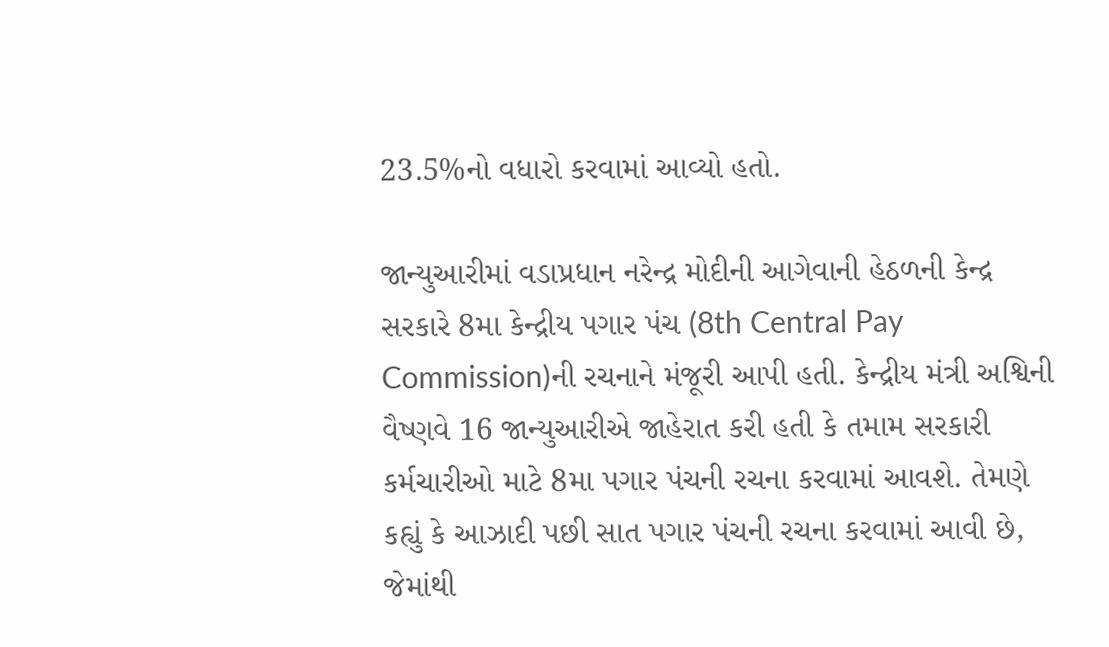23.5%નો વધારો કરવામાં આવ્યો હતો.

જાન્યુઆરીમાં વડાપ્રધાન નરેન્દ્ર મોદીની આગેવાની હેઠળની કેન્દ્ર સરકારે 8મા કેન્દ્રીય પગાર પંચ (8th Central Pay Commission)ની રચનાને મંજૂરી આપી હતી. કેન્દ્રીય મંત્રી અશ્વિની વૈષ્ણવે 16 જાન્યુઆરીએ જાહેરાત કરી હતી કે તમામ સરકારી કર્મચારીઓ માટે 8મા પગાર પંચની રચના કરવામાં આવશે. તેમણે કહ્યું કે આઝાદી પછી સાત પગાર પંચની રચના કરવામાં આવી છે, જેમાંથી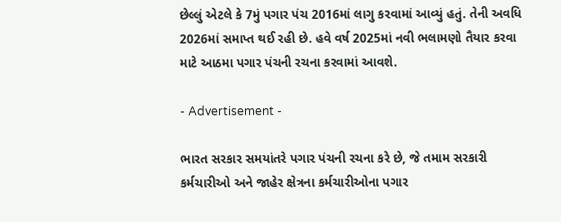છેલ્લું એટલે કે 7મું પગાર પંચ 2016માં લાગુ કરવામાં આવ્યું હતું. તેની અવધિ 2026માં સમાપ્ત થઈ રહી છે. હવે વર્ષ 2025માં નવી ભલામણો તૈયાર કરવા માટે આઠમા પગાર પંચની રચના કરવામાં આવશે.

- Advertisement -

ભારત સરકાર સમયાંતરે પગાર પંચની રચના કરે છે, જે તમામ સરકારી કર્મચારીઓ અને જાહેર ક્ષેત્રના કર્મચારીઓના પગાર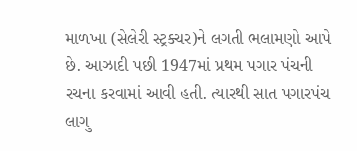માળખા (સેલેરી સ્ટ્રક્ચર)ને લગતી ભલામણો આપે છે. આઝાદી પછી 1947માં પ્રથમ પગાર પંચની રચના કરવામાં આવી હતી. ત્યારથી સાત પગારપંચ લાગુ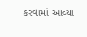કરવામાં આવ્યા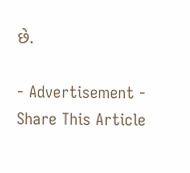છે.

- Advertisement -
Share This Article